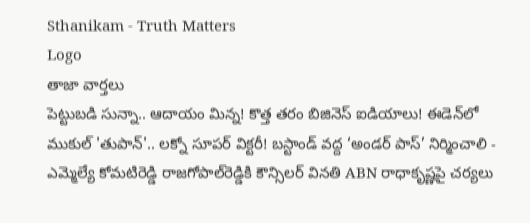Sthanikam - Truth Matters
Logo
తాజా వార్తలు
పెట్టుబడి సున్నా.. ఆదాయం మిన్న! కొత్త తరం బిజినెస్ ఐడియాలు! ఈడెన్‌లో ముకుల్ 'తుపాన్'.. లక్నో సూపర్ విక్టరీ! బస్టాండ్‌ వద్ద ‘అండర్‌ పాస్‌’ నిర్మించాలి - ఎమ్మెల్యే కోమటిరెడ్డి రాజగోపాల్‌రెడ్డికి కౌన్సిలర్‌ వినతి ABN రాధాకృష్ణపై చర్యలు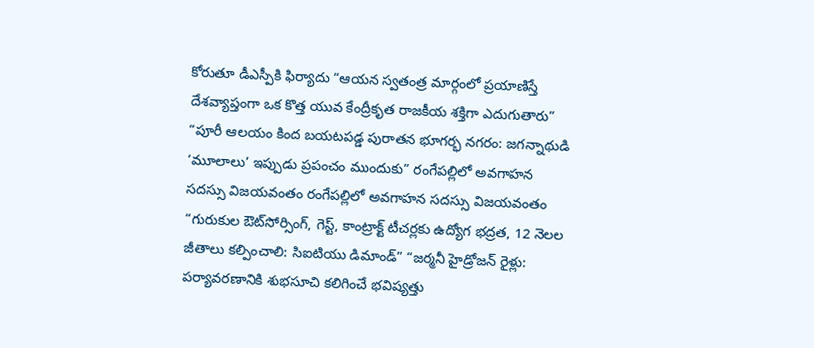కోరుతూ డీఎస్పీకి ఫిర్యాదు “ఆయన స్వతంత్ర మార్గంలో ప్రయాణిస్తే దేశవ్యాప్తంగా ఒక కొత్త యువ కేంద్రీకృత రాజకీయ శక్తిగా ఎదుగుతారు” “పూరీ ఆలయం కింద బయటపడ్డ పురాతన భూగర్భ నగరం: జగన్నాథుడి ‘మూలాలు’ ఇప్పుడు ప్రపంచం ముందుకు” రంగేపల్లిలో అవగాహన సదస్సు విజయవంతం రంగేపల్లిలో అవగాహన సదస్సు విజయవంతం “గురుకుల ఔట్‌సోర్సింగ్, గెస్ట్, కాంట్రాక్ట్ టీచర్లకు ఉద్యోగ భద్రత, 12 నెలల జీతాలు కల్పించాలి: సిఐటియు డిమాండ్” “జర్మనీ హైడ్రోజన్ రైళ్లు: పర్యావరణానికి శుభసూచి కలిగించే భవిష్యత్తు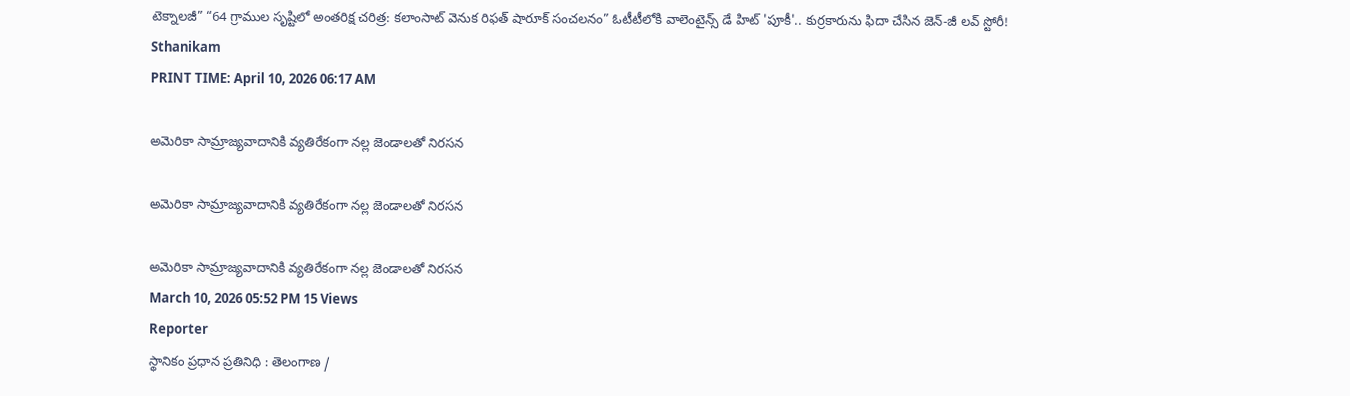టెక్నాలజీ” “64 గ్రాముల సృష్టిలో అంతరిక్ష చరిత్ర: కలాంసాట్ వెనుక రిఫత్ షారూక్ సంచలనం” ఓటీటీలోకి వాలెంటైన్స్ డే హిట్ 'పూకీ'.. కుర్రకారును ఫిదా చేసిన జెన్-జీ లవ్ స్టోరీ!
Sthanikam
PRINT TIME: April 10, 2026 06:17 AM

అమెరికా సామ్రాజ్యవాదానికి వ్యతిరేకంగా నల్ల జెండాలతో నిరసన

అమెరికా సామ్రాజ్యవాదానికి వ్యతిరేకంగా నల్ల జెండాలతో నిరసన

అమెరికా సామ్రాజ్యవాదానికి వ్యతిరేకంగా నల్ల జెండాలతో నిరసన
March 10, 2026 05:52 PM 15 Views
Reporter
స్థానికం ప్రధాన ప్రతినిధి : తెలంగాణ /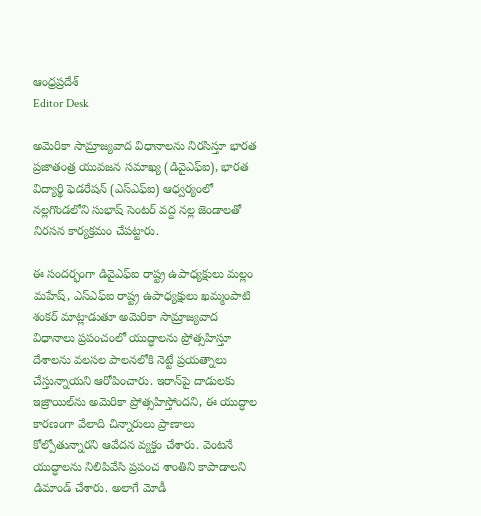ఆంధ్రప్రదేశ్
Editor Desk

అమెరికా సామ్రాజ్యవాద విధానాలను నిరసిస్తూ భారత ప్రజాతంత్ర యువజన సమాఖ్య (డివైఎఫ్‌ఐ), భారత విద్యార్థి ఫెడరేషన్ (ఎస్‌ఎఫ్‌ఐ) ఆధ్వర్యంలో నల్లగొండలోని సుభాష్ సెంటర్ వద్ద నల్ల జెండాలతో నిరసన కార్యక్రమం చేపట్టారు.

ఈ సందర్భంగా డివైఎఫ్‌ఐ రాష్ట్ర ఉపాధ్యక్షులు మల్లం మహేష్, ఎస్‌ఎఫ్‌ఐ రాష్ట్ర ఉపాధ్యక్షులు ఖమ్మంపాటి శంకర్ మాట్లాడుతూ అమెరికా సామ్రాజ్యవాద విధానాలు ప్రపంచంలో యుద్ధాలను ప్రోత్సహిస్తూ దేశాలను వలసల పాలనలోకి నెట్టే ప్రయత్నాలు చేస్తున్నాయని ఆరోపించారు. ఇరాన్‌పై దాడులకు ఇజ్రాయిల్‌ను అమెరికా ప్రోత్సహిస్తోందని, ఈ యుద్ధాల కారణంగా వేలాది చిన్నారులు ప్రాణాలు కోల్పోతున్నారని ఆవేదన వ్యక్తం చేశారు. వెంటనే యుద్ధాలను నిలిపివేసి ప్రపంచ శాంతిని కాపాడాలని డిమాండ్ చేశారు. అలాగే మోడీ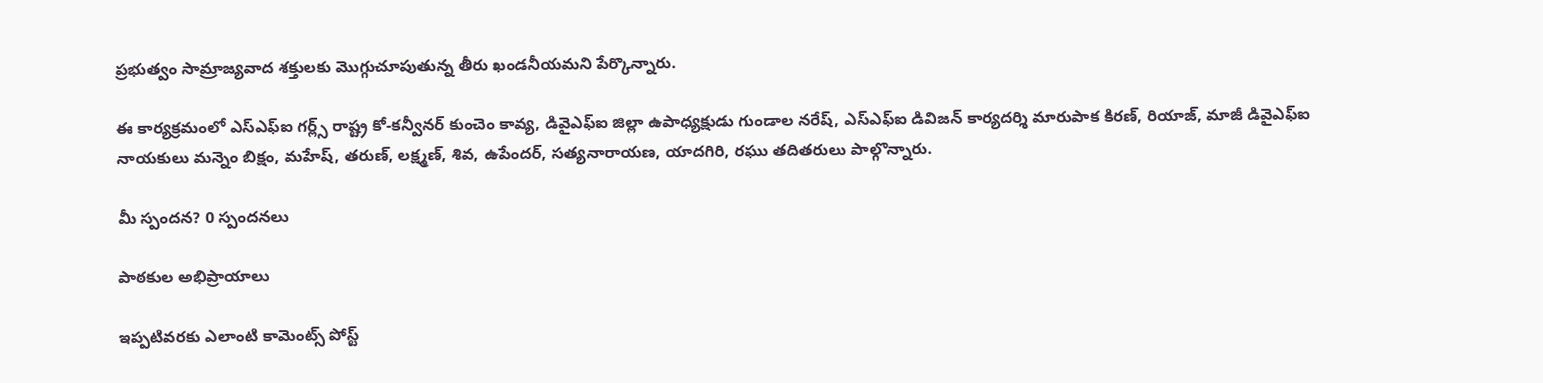ప్రభుత్వం సామ్రాజ్యవాద శక్తులకు మొగ్గుచూపుతున్న తీరు ఖండనీయమని పేర్కొన్నారు.

ఈ కార్యక్రమంలో ఎస్‌ఎఫ్‌ఐ గర్ల్స్ రాష్ట్ర కో-కన్వీనర్ కుంచెం కావ్య, డివైఎఫ్‌ఐ జిల్లా ఉపాధ్యక్షుడు గుండాల నరేష్, ఎస్‌ఎఫ్‌ఐ డివిజన్ కార్యదర్శి మారుపాక కిరణ్, రియాజ్, మాజీ డివైఎఫ్‌ఐ నాయకులు మన్నెం బిక్షం, మహేష్, తరుణ్, లక్ష్మణ్, శివ, ఉపేందర్, సత్యనారాయణ, యాదగిరి, రఘు తదితరులు పాల్గొన్నారు.

మీ స్పందన? 0 స్పందనలు

పాఠకుల అభిప్రాయాలు

ఇప్పటివరకు ఎలాంటి కామెంట్స్ పోస్ట్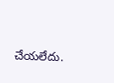చేయలేదు.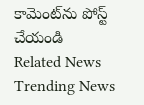కామెంట్‌ను పోస్ట్ చేయండి
Related News
Trending News